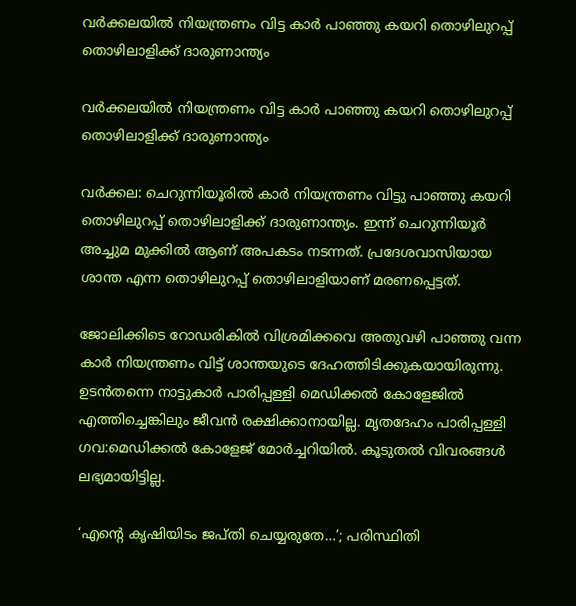വർക്കലയിൽ നിയന്ത്രണം വിട്ട കാർ പാഞ്ഞു കയറി തൊഴിലുറപ്പ് തൊഴിലാളിക്ക് ദാരുണാന്ത്യം

വർക്കലയിൽ നിയന്ത്രണം വിട്ട കാർ പാഞ്ഞു കയറി തൊഴിലുറപ്പ് തൊഴിലാളിക്ക് ദാരുണാന്ത്യം

വർക്കല: ചെറുന്നിയൂരിൽ കാർ നിയന്ത്രണം വിട്ടു പാഞ്ഞു കയറി തൊഴിലുറപ്പ് തൊഴിലാളിക്ക് ദാരുണാന്ത്യം. ഇന്ന് ചെറുന്നിയൂർ അച്ചുമ മുക്കില്‍ ആണ് അപകടം നടന്നത്. പ്രദേശവാസിയായ ശാന്ത എന്ന തൊഴിലുറപ്പ് തൊഴിലാളിയാണ് മരണപ്പെട്ടത്.

ജോലിക്കിടെ റോഡരികിൽ വിശ്രമിക്കവെ അതുവഴി പാഞ്ഞു വന്ന കാർ നിയന്ത്രണം വിട്ട് ശാന്തയുടെ ദേഹത്തിടിക്കുകയായിരുന്നു. ഉടൻതന്നെ നാട്ടുകാർ പാരിപ്പള്ളി മെഡിക്കൽ കോളേജിൽ എത്തിച്ചെങ്കിലും ജീവൻ രക്ഷിക്കാനായില്ല. മൃതദേഹം പാരിപ്പള്ളി ഗവ:മെഡിക്കൽ കോളേജ് മോർച്ചറിയിൽ. കൂടുതൽ വിവരങ്ങൾ ലഭ്യമായിട്ടില്ല.

‘എന്‍റെ കൃഷിയിടം ജപ്തി ചെയ്യരുതേ…’; പരിസ്ഥിതി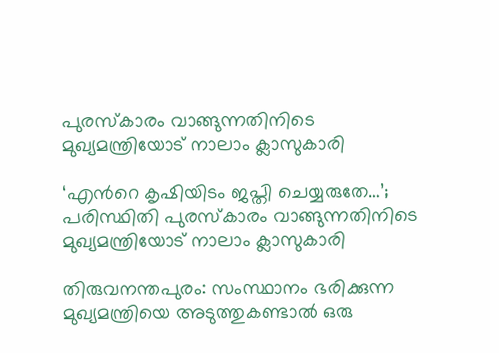പുരസ്‌കാരം വാങ്ങുന്നതിനിടെ മുഖ്യമന്ത്രിയോട് നാലാം ക്ലാസുകാരി

‘എന്‍റെ കൃഷിയിടം ജപ്തി ചെയ്യരുതേ…’; പരിസ്ഥിതി പുരസ്‌കാരം വാങ്ങുന്നതിനിടെ മുഖ്യമന്ത്രിയോട് നാലാം ക്ലാസുകാരി

തിരുവനന്തപുരം: സംസ്ഥാനം ഭരിക്കുന്ന മുഖ്യമന്ത്രിയെ അടുത്തുകണ്ടാല്‍ ഒരു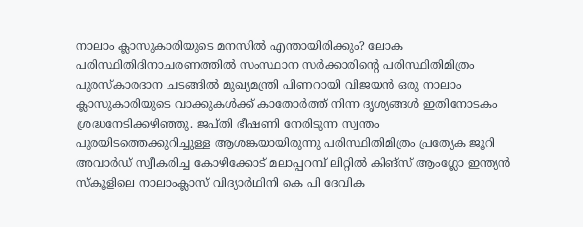നാലാം ക്ലാസുകാരിയുടെ മനസില്‍ എന്തായിരിക്കും? ലോക പരിസ്ഥിതിദിനാചരണത്തില്‍ സംസ്ഥാന സര്‍ക്കാരിന്റെ പരിസ്ഥിതിമിത്രം പുരസ്‌കാരദാന ചടങ്ങില്‍ മുഖ്യമന്ത്രി പിണറായി വിജയന്‍ ഒരു നാലാം ക്ലാസുകാരിയുടെ വാക്കുകള്‍ക്ക് കാതോര്‍ത്ത് നിന്ന ദൃശ്യങ്ങള്‍ ഇതിനോടകം ശ്രദ്ധനേടിക്കഴിഞ്ഞു. ജപ്തി ഭീഷണി നേരിടുന്ന സ്വന്തം പുരയിടത്തെക്കുറിച്ചുള്ള ആശങ്കയായിരുന്നു പരിസ്ഥിതിമിത്രം പ്രത്യേക ജൂറി അവാര്‍ഡ് സ്വീകരിച്ച കോഴിക്കോട് മലാപ്പറമ്പ് ലിറ്റില്‍ കിങ്‌സ് ആംഗ്ലോ ഇന്ത്യന്‍ സ്‌കൂളിലെ നാലാംക്ലാസ് വിദ്യാര്‍ഥിനി കെ പി ദേവിക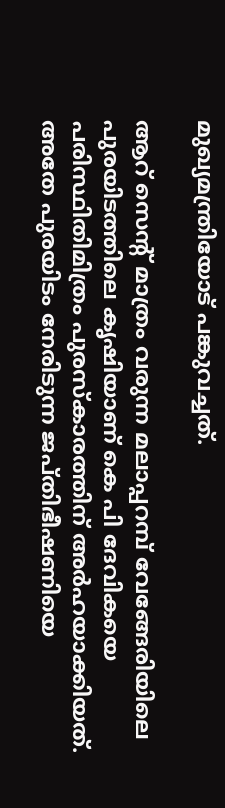മുഖ്യമന്ത്രിയോട് പങ്കുവച്ചത്.

ആറ് സെന്റ് മാത്രം വരുന്ന മലാപ്പറമ്പ് വേങ്ങേരിയിലെ പുരയിടത്തിലെ കൃഷിയാണ് കെ പി ദേവികയെ പരിസ്ഥിതിമിത്രം പുരസ്‌കാരത്തിന് അര്‍ഹയാക്കിയത്. അതേ പുരയിടം നേരിടുന്ന ജപ്തിഭീഷണിയെ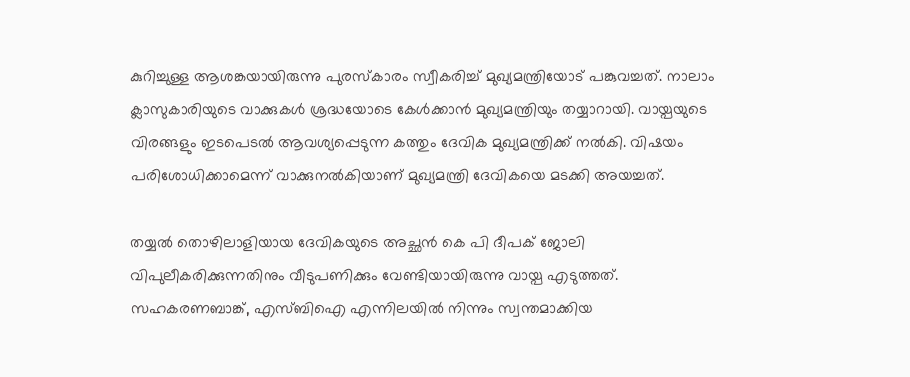കുറിച്ചുള്ള ആശങ്കയായിരുന്നു പുരസ്‌കാരം സ്വീകരിച്ച് മുഖ്യമന്ത്രിയോട് പങ്കുവച്ചത്. നാലാം ക്ലാസുകാരിയുടെ വാക്കുകള്‍ ശ്രദ്ധയോടെ കേള്‍ക്കാന്‍ മുഖ്യമന്ത്രിയും തയ്യാറായി. വായ്പയുടെ വിരങ്ങളും ഇടപെടല്‍ ആവശ്യപ്പെടുന്ന കത്തും ദേവിക മുഖ്യമന്ത്രിക്ക് നല്‍കി. വിഷയം പരിശോധിക്കാമെന്ന് വാക്കുനല്‍കിയാണ് മുഖ്യമന്ത്രി ദേവികയെ മടക്കി അയച്ചത്.

തയ്യല്‍ തൊഴിലാളിയായ ദേവികയുടെ അച്ഛന്‍ കെ പി ദീപക് ജോലി വിപുലീകരിക്കുന്നതിനും വീടുപണിക്കും വേണ്ടിയായിരുന്നു വായ്പ എടുത്തത്. സഹകരണബാങ്ക്, എസ്ബിഐ എന്നിലയില്‍ നിന്നും സ്വന്തമാക്കിയ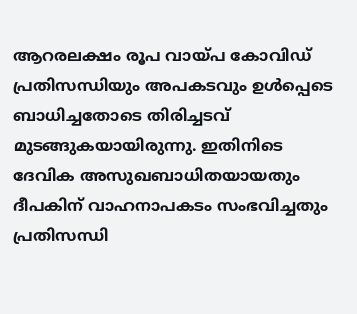ആറരലക്ഷം രൂപ വായ്പ കോവിഡ് പ്രതിസന്ധിയും അപകടവും ഉള്‍പ്പെടെ ബാധിച്ചതോടെ തിരിച്ചടവ് മുടങ്ങുകയായിരുന്നു. ഇതിനിടെ ദേവിക അസുഖബാധിതയായതും ദീപകിന് വാഹനാപകടം സംഭവിച്ചതും പ്രതിസന്ധി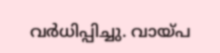വര്‍ധിപ്പിച്ചു. വായ്പ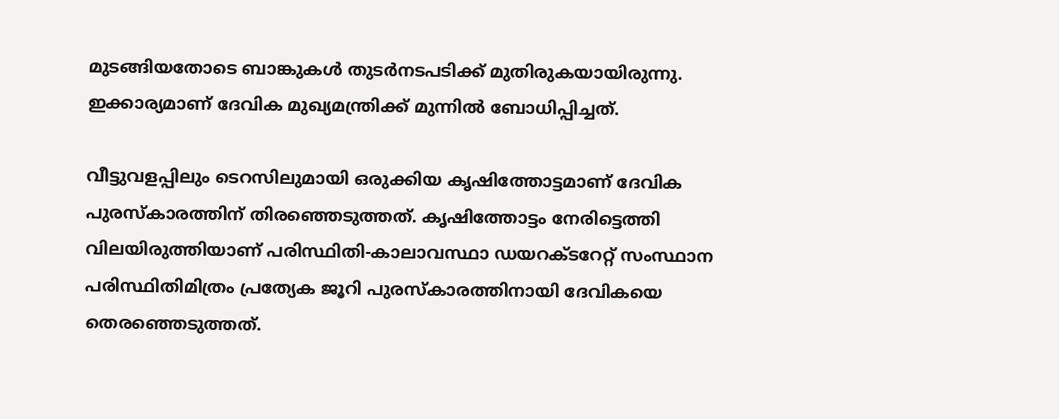മുടങ്ങിയതോടെ ബാങ്കുകള്‍ തുടര്‍നടപടിക്ക് മുതിരുകയായിരുന്നു. ഇക്കാര്യമാണ് ദേവിക മുഖ്യമന്ത്രിക്ക് മുന്നില്‍ ബോധിപ്പിച്ചത്.

വീട്ടുവളപ്പിലും ടെറസിലുമായി ഒരുക്കിയ കൃഷിത്തോട്ടമാണ് ദേവിക പുരസ്‌കാരത്തിന് തിരഞ്ഞെടുത്തത്. കൃഷിത്തോട്ടം നേരിട്ടെത്തി വിലയിരുത്തിയാണ് പരിസ്ഥിതി-കാലാവസ്ഥാ ഡയറക്ടറേറ്റ് സംസ്ഥാന പരിസ്ഥിതിമിത്രം പ്രത്യേക ജൂറി പുരസ്‌കാരത്തിനായി ദേവികയെ തെരഞ്ഞെടുത്തത്.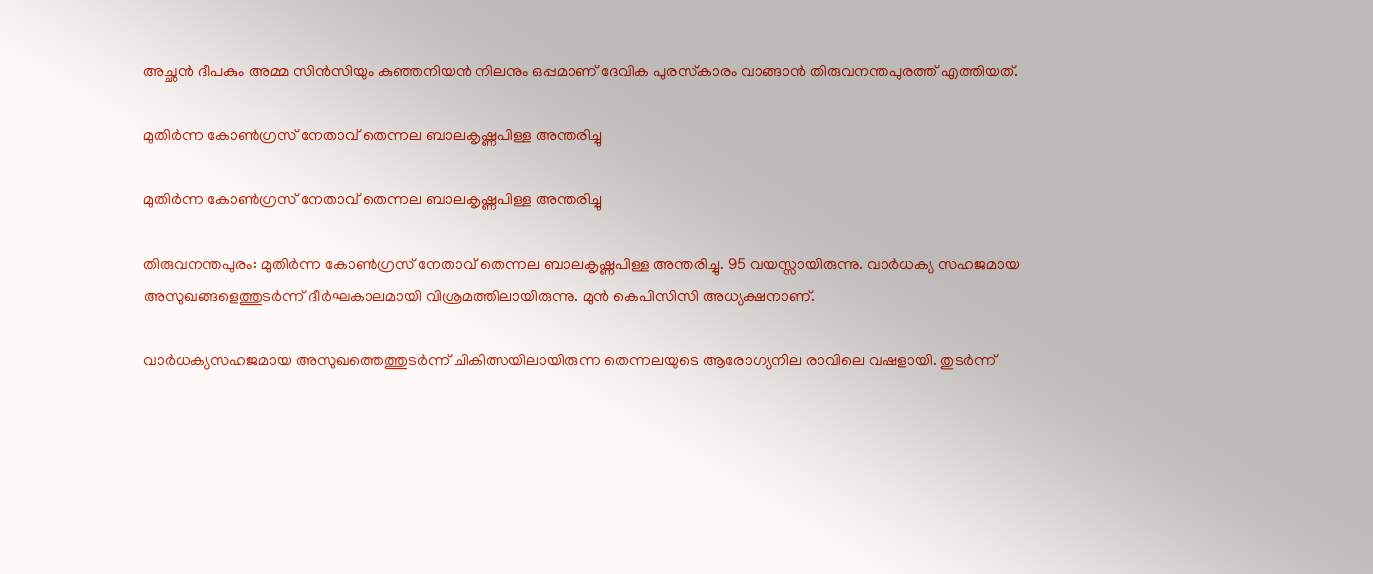അച്ഛന്‍ ദീപകും അമ്മ സിന്‍സിയും കുഞ്ഞനിയന്‍ നിലനും ഒപ്പമാണ് ദേവിക പുരസ്‌കാരം വാങ്ങാന്‍ തിരുവനന്തപുരത്ത് എത്തിയത്.

മുതിര്‍ന്ന കോണ്‍ഗ്രസ് നേതാവ് തെന്നല ബാലകൃഷ്ണപിള്ള അന്തരിച്ചു

മുതിര്‍ന്ന കോണ്‍ഗ്രസ് നേതാവ് തെന്നല ബാലകൃഷ്ണപിള്ള അന്തരിച്ചു

തിരുവനന്തപുരം: മുതിര്‍ന്ന കോണ്‍ഗ്രസ് നേതാവ് തെന്നല ബാലകൃഷ്ണപിള്ള അന്തരിച്ചു. 95 വയസ്സായിരുന്നു. വാര്‍ധക്യ സഹജമായ അസുഖങ്ങളെത്തുടര്‍ന്ന് ദീര്‍ഘകാലമായി വിശ്രമത്തിലായിരുന്നു. മുന്‍ കെപിസിസി അധ്യക്ഷനാണ്.

വാര്‍ധക്യസഹജമായ അസുഖത്തെത്തുടര്‍ന്ന് ചികിത്സയിലായിരുന്ന തെന്നലയുടെ ആരോഗ്യനില രാവിലെ വഷളായി. തുടര്‍ന്ന്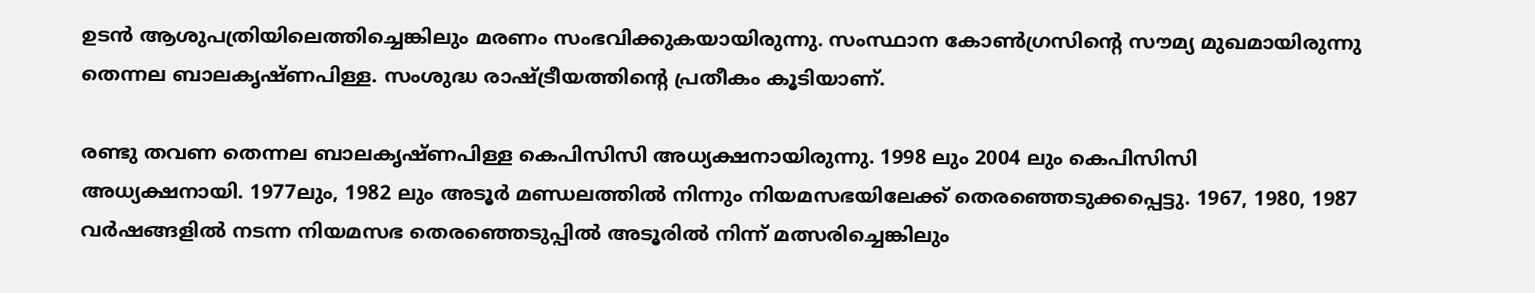ഉടന്‍ ആശുപത്രിയിലെത്തിച്ചെങ്കിലും മരണം സംഭവിക്കുകയായിരുന്നു. സംസ്ഥാന കോണ്‍ഗ്രസിന്റെ സൗമ്യ മുഖമായിരുന്നു തെന്നല ബാലകൃഷ്ണപിള്ള. സംശുദ്ധ രാഷ്ട്രീയത്തിന്റെ പ്രതീകം കൂടിയാണ്.

രണ്ടു തവണ തെന്നല ബാലകൃഷ്ണപിള്ള കെപിസിസി അധ്യക്ഷനായിരുന്നു. 1998 ലും 2004 ലും കെപിസിസി അധ്യക്ഷനായി. 1977ലും, 1982 ലും അടൂര്‍ മണ്ഡലത്തില്‍ നിന്നും നിയമസഭയിലേക്ക് തെരഞ്ഞെടുക്കപ്പെട്ടു. 1967, 1980, 1987 വര്‍ഷങ്ങളില്‍ നടന്ന നിയമസഭ തെരഞ്ഞെടുപ്പില്‍ അടൂരില്‍ നിന്ന് മത്സരിച്ചെങ്കിലും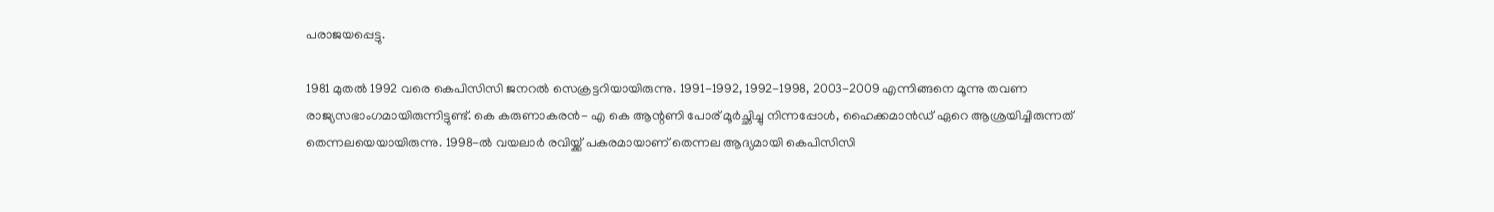പരാജയപ്പെട്ടു.

1981 മുതല്‍ 1992 വരെ കെപിസിസി ജനറല്‍ സെക്രട്ടറിയായിരുന്നു. 1991-1992, 1992-1998, 2003-2009 എന്നിങ്ങനെ മൂന്നു തവണ രാജ്യസഭാംഗമായിരുന്നിട്ടുണ്ട്. കെ കരുണാകരന്‍- എ കെ ആന്റണി പോര് മൂര്‍ച്ഛിച്ചു നിന്നപ്പോള്‍, ഹൈക്കമാന്‍ഡ് ഏറെ ആശ്രയിച്ചിരുന്നത് തെന്നലയെയായിരുന്നു. 1998-ൽ വയലാർ രവിയ്ക്ക് പകരമായാണ് തെന്നല ആദ്യമായി കെപിസിസി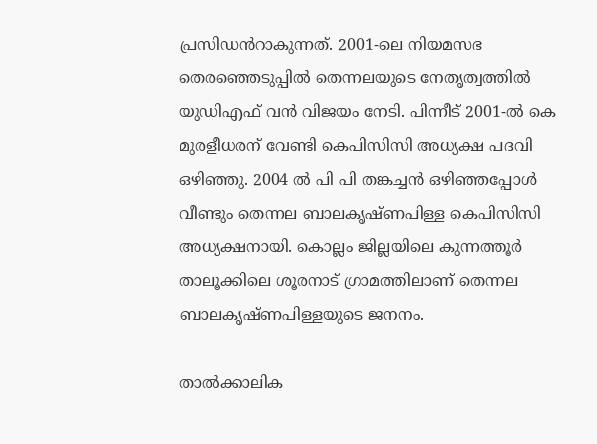പ്രസിഡൻറാകുന്നത്. 2001-ലെ നിയമസഭ തെരഞ്ഞെടുപ്പിൽ തെന്നലയുടെ നേതൃത്വത്തിൽ യുഡിഎഫ് വൻ വിജയം നേടി. പിന്നീട് 2001-ൽ കെ മുരളീധരന് വേണ്ടി കെപിസിസി അധ്യക്ഷ പദവി ഒഴിഞ്ഞു. 2004 ൽ പി പി തങ്കച്ചൻ ഒഴിഞ്ഞപ്പോൾ വീണ്ടും തെന്നല ബാലകൃഷ്ണപിള്ള കെപിസിസി അധ്യക്ഷനായി. കൊല്ലം ജില്ലയിലെ കുന്നത്തൂർ താലൂക്കിലെ ശൂരനാട് ഗ്രാമത്തിലാണ് തെന്നല ബാലകൃഷ്ണപിള്ളയുടെ ജനനം.

താൽക്കാലിക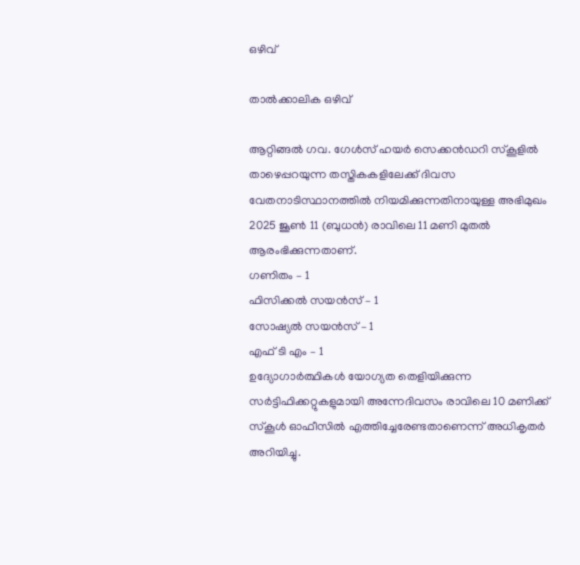ഒഴിവ്

താൽക്കാലിക ഒഴിവ്

ആറ്റിങ്ങൽ ഗവ. ഗേൾസ് ഹയർ സെക്കൻഡറി സ്കൂളിൽ താഴെപ്പറയുന്ന തസ്തികകളിലേക്ക് ദിവസ വേതനാടിസ്ഥാനത്തിൽ നിയമിക്കുന്നതിനായുള്ള അഭിമുഖം 2025 ജൂൺ 11 (ബുധൻ) രാവിലെ 11 മണി മുതൽ ആരംഭിക്കുന്നതാണ്.
ഗണിതം – 1
ഫിസിക്കൽ സയൻസ് – 1
സോഷ്യൽ സയൻസ് – 1
എഫ് ടി എം – 1
ഉദ്യോഗാർത്ഥികൾ യോഗ്യത തെളിയിക്കുന്ന സർട്ടിഫിക്കറ്റുകളുമായി അന്നേദിവസം രാവിലെ 10 മണിക്ക് സ്കൂൾ ഓഫീസിൽ എത്തിച്ചേരേണ്ടതാണെന്ന് അധികൃതർ അറിയിച്ചു.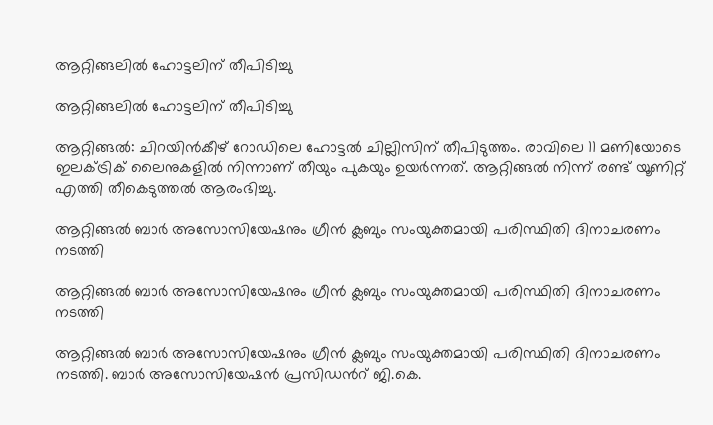ആറ്റിങ്ങലിൽ ഹോട്ടലിന് തീപിടിച്ചു

ആറ്റിങ്ങലിൽ ഹോട്ടലിന് തീപിടിച്ചു

ആറ്റിങ്ങൽ: ചിറയിൻകീഴ് റോഡിലെ ഹോട്ടൽ ചില്ലിസിന് തീപിടുത്തം. രാവിലെ 11 മണിയോടെ ഇലക്ട്രിക് ലൈനുകളിൽ നിന്നാണ് തീയും പുകയും ഉയർന്നത്. ആറ്റിങ്ങൽ നിന്ന് രണ്ട് യൂണിറ്റ് എത്തി തീകെടുത്തൽ ആരംഭിച്ചു.

ആറ്റിങ്ങൽ ബാർ അസോസിയേഷനും ഗ്രീൻ ക്ലബും സംയുക്തമായി പരിസ്ഥിതി ദിനാചരണം നടത്തി

ആറ്റിങ്ങൽ ബാർ അസോസിയേഷനും ഗ്രീൻ ക്ലബും സംയുക്തമായി പരിസ്ഥിതി ദിനാചരണം നടത്തി

ആറ്റിങ്ങൽ ബാർ അസോസിയേഷനും ഗ്രീൻ ക്ലബും സംയുക്തമായി പരിസ്ഥിതി ദിനാചരണം നടത്തി. ബാർ അസോസിയേഷൻ പ്രസിഡൻറ് ജി.കെ.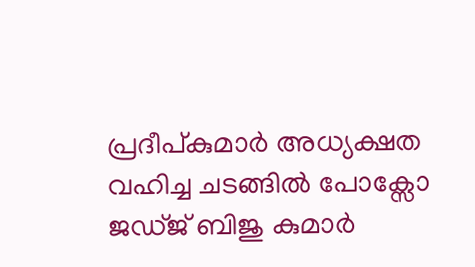പ്രദീപ്കുമാർ അധ്യക്ഷത വഹിച്ച ചടങ്ങിൽ പോക്സോ ജഡ്ജ് ബിജു കുമാർ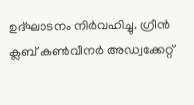ഉദ്ഘാടനം നിർവഹിച്ചു. ഗ്രീൻ ക്ലബ് കൺവീനർ അഡ്വക്കേറ്റ്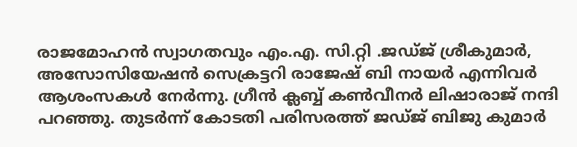രാജമോഹൻ സ്വാഗതവും എം.എ. സി.റ്റി .ജഡ്ജ് ശ്രീകുമാർ, അസോസിയേഷൻ സെക്രട്ടറി രാജേഷ് ബി നായർ എന്നിവർ ആശംസകൾ നേർന്നു. ഗ്രീൻ ക്ലബ്ബ് കൺവീനർ ലിഷാരാജ് നന്ദി പറഞ്ഞു. തുടർന്ന് കോടതി പരിസരത്ത് ജഡ്ജ് ബിജു കുമാർ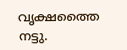വൃക്ഷത്തൈ നട്ടു.